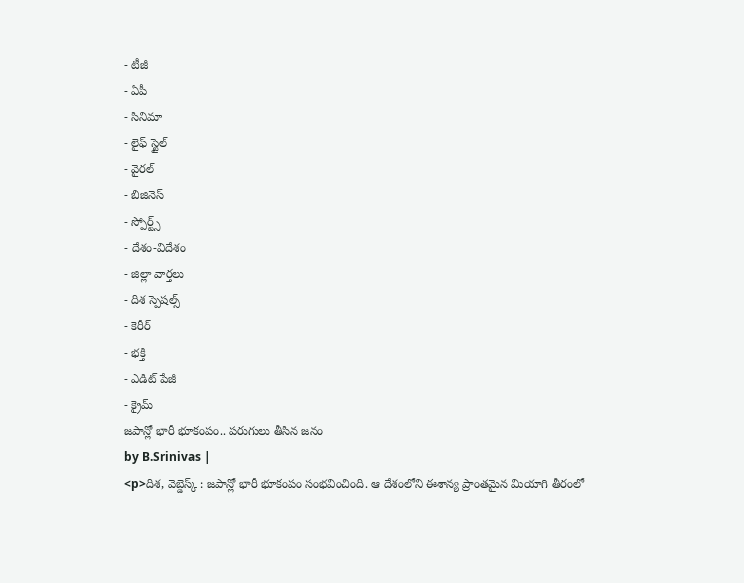- టీజీ
- ఏపీ
- సినిమా
- లైఫ్ స్టైల్
- వైరల్
- బిజినెస్
- స్పోర్ట్స్
- దేశం-విదేశం
- జిల్లా వార్తలు
- దిశ స్పెషల్స్
- కెరీర్
- భక్తి
- ఎడిట్ పేజీ
- క్రైమ్
జపాన్లో భారీ భూకంపం.. పరుగులు తీసిన జనం
by B.Srinivas |
<p>దిశ, వెబ్డెస్క్ : జపాన్లో భారీ భూకంపం సంభవించింది. ఆ దేశంలోని ఈశాన్య ప్రాంతమైన మియాగి తీరంలో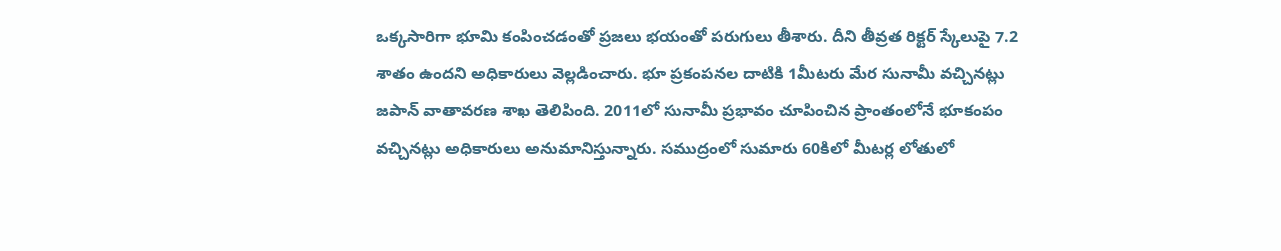ఒక్కసారిగా భూమి కంపించడంతో ప్రజలు భయంతో పరుగులు తీశారు. దీని తీవ్రత రిక్టర్ స్కేలుపై 7.2 శాతం ఉందని అధికారులు వెల్లడించారు. భూ ప్రకంపనల దాటికి 1మీటరు మేర సునామీ వచ్చినట్లు జపాన్ వాతావరణ శాఖ తెలిపింది. 2011లో సునామీ ప్రభావం చూపించిన ప్రాంతంలోనే భూకంపం వచ్చినట్లు అధికారులు అనుమానిస్తున్నారు. సముద్రంలో సుమారు 60కిలో మీటర్ల లోతులో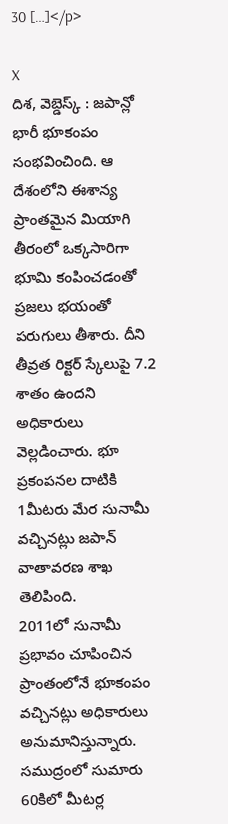30 […]</p>

X
దిశ, వెబ్డెస్క్ : జపాన్లో భారీ భూకంపం సంభవించింది. ఆ దేశంలోని ఈశాన్య ప్రాంతమైన మియాగి తీరంలో ఒక్కసారిగా భూమి కంపించడంతో ప్రజలు భయంతో పరుగులు తీశారు. దీని తీవ్రత రిక్టర్ స్కేలుపై 7.2 శాతం ఉందని అధికారులు వెల్లడించారు. భూ ప్రకంపనల దాటికి 1మీటరు మేర సునామీ వచ్చినట్లు జపాన్ వాతావరణ శాఖ తెలిపింది.
2011లో సునామీ ప్రభావం చూపించిన ప్రాంతంలోనే భూకంపం వచ్చినట్లు అధికారులు అనుమానిస్తున్నారు. సముద్రంలో సుమారు 60కిలో మీటర్ల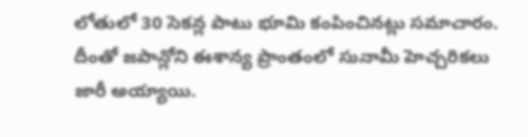లోతులో 30 సెకన్ల పాటు భూమి కంపించినట్లు సమాచారం. దీంతో జపాన్లోని ఈశాన్య ప్రాంతంలో సునామీ హెచ్చరికలు జారీ అయ్యాయి.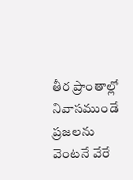తీర ప్రాంతాల్లో నివాసముండే ప్రజలను వెంటనే వేరే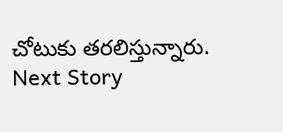చోటుకు తరలిస్తున్నారు.
Next Story